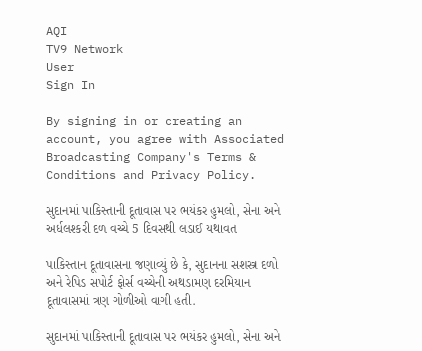AQI
TV9 Network
User
Sign In

By signing in or creating an account, you agree with Associated Broadcasting Company's Terms & Conditions and Privacy Policy.

સુદાનમાં પાકિસ્તાની દૂતાવાસ પર ભયંકર હુમલો, સેના અને અર્ધલશ્કરી દળ વચ્ચે 5 દિવસથી લડાઈ યથાવત

પાકિસ્તાન દૂતાવાસના જણાવ્યું છે કે, સુદાનના સશસ્ત્ર દળો અને રેપિડ સપોર્ટ ફોર્સ વચ્ચેની અથડામણ દરમિયાન દૂતાવાસમાં ત્રણ ગોળીઓ વાગી હતી.

સુદાનમાં પાકિસ્તાની દૂતાવાસ પર ભયંકર હુમલો, સેના અને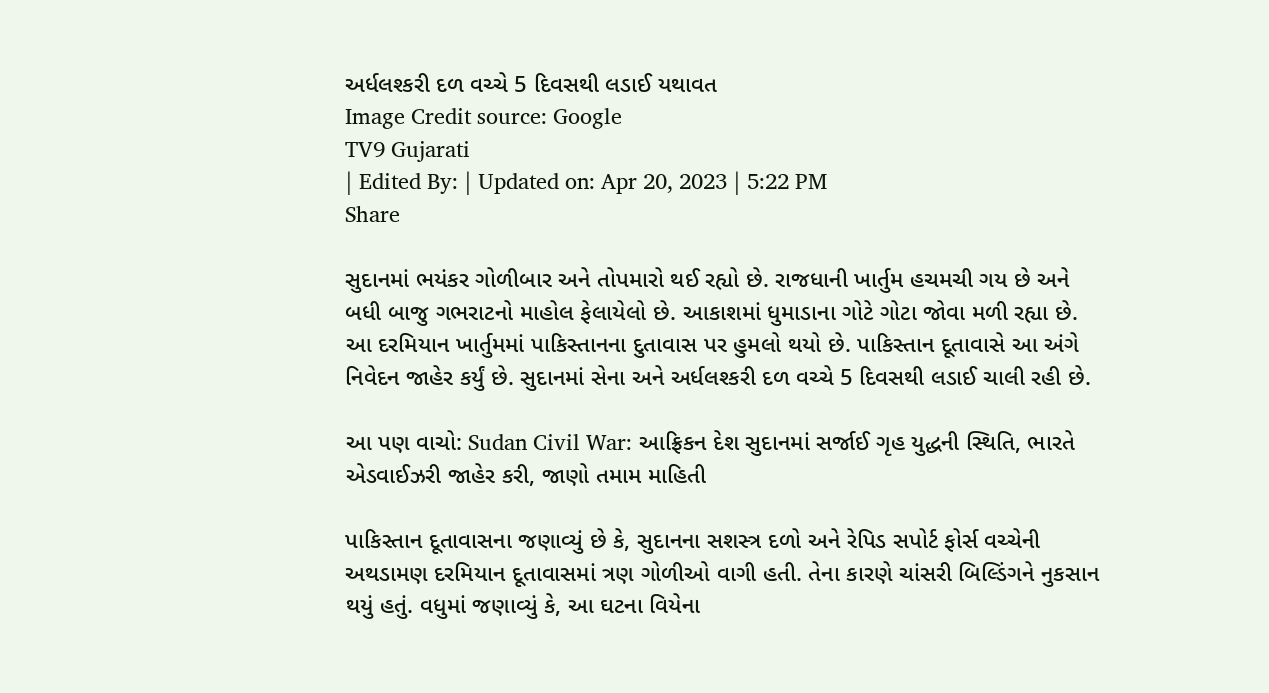અર્ધલશ્કરી દળ વચ્ચે 5 દિવસથી લડાઈ યથાવત
Image Credit source: Google
TV9 Gujarati
| Edited By: | Updated on: Apr 20, 2023 | 5:22 PM
Share

સુદાનમાં ભયંકર ગોળીબાર અને તોપમારો થઈ રહ્યો છે. રાજધાની ખાર્તુમ હચમચી ગય છે અને બધી બાજુ ગભરાટનો માહોલ ફેલાયેલો છે. આકાશમાં ધુમાડાના ગોટે ગોટા જોવા મળી રહ્યા છે. આ દરમિયાન ખાર્તુમમાં પાકિસ્તાનના દુતાવાસ પર હુમલો થયો છે. પાકિસ્તાન દૂતાવાસે આ અંગે નિવેદન જાહેર કર્યું છે. સુદાનમાં સેના અને અર્ધલશ્કરી દળ વચ્ચે 5 દિવસથી લડાઈ ચાલી રહી છે.

આ પણ વાચો: Sudan Civil War: આફ્રિકન દેશ સુદાનમાં સર્જાઈ ગૃહ યુદ્ધની સ્થિતિ, ભારતે એડવાઈઝરી જાહેર કરી, જાણો તમામ માહિતી

પાકિસ્તાન દૂતાવાસના જણાવ્યું છે કે, સુદાનના સશસ્ત્ર દળો અને રેપિડ સપોર્ટ ફોર્સ વચ્ચેની અથડામણ દરમિયાન દૂતાવાસમાં ત્રણ ગોળીઓ વાગી હતી. તેના કારણે ચાંસરી બિલ્ડિંગને નુકસાન થયું હતું. વધુમાં જણાવ્યું કે, આ ઘટના વિયેના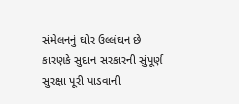સંમેલનનું ઘોર ઉલ્લંઘન છે કારણકે સુદાન સરકારની સુંપૂર્ણ સુરક્ષા પૂરી પાડવાની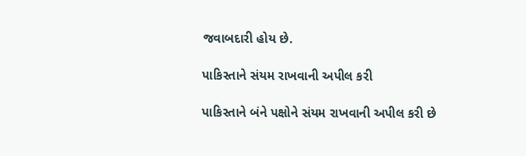જવાબદારી હોય છે.

પાકિસ્તાને સંયમ રાખવાની અપીલ કરી

પાકિસ્તાને બંને પક્ષોને સંયમ રાખવાની અપીલ કરી છે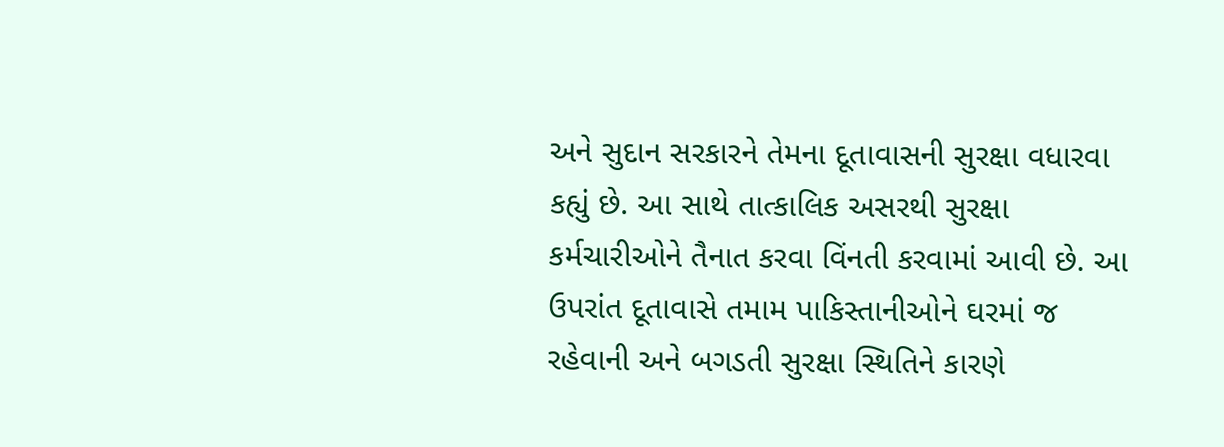અને સુદાન સરકારને તેમના દૂતાવાસની સુરક્ષા વધારવા કહ્યું છે. આ સાથે તાત્કાલિક અસરથી સુરક્ષા કર્મચારીઓને તૈનાત કરવા વિંનતી કરવામાં આવી છે. આ ઉપરાંત દૂતાવાસે તમામ પાકિસ્તાનીઓને ઘરમાં જ રહેવાની અને બગડતી સુરક્ષા સ્થિતિને કારણે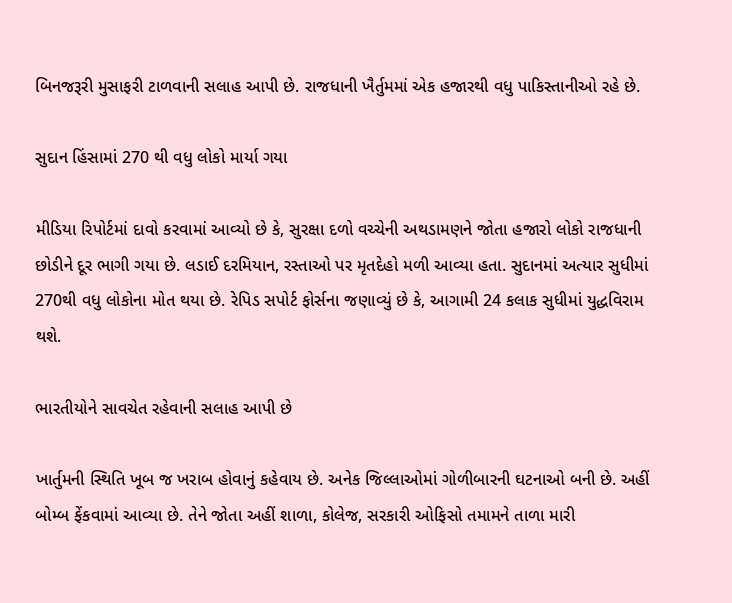બિનજરૂરી મુસાફરી ટાળવાની સલાહ આપી છે. રાજધાની ખૈર્તુમમાં એક હજારથી વધુ પાકિસ્તાનીઓ રહે છે.

સુદાન હિંસામાં 270 થી વધુ લોકો માર્યા ગયા

મીડિયા રિપોર્ટમાં દાવો કરવામાં આવ્યો છે કે, સુરક્ષા દળો વચ્ચેની અથડામણને જોતા હજારો લોકો રાજધાની છોડીને દૂર ભાગી ગયા છે. લડાઈ દરમિયાન, રસ્તાઓ પર મૃતદેહો મળી આવ્યા હતા. સુદાનમાં અત્યાર સુધીમાં 270થી વધુ લોકોના મોત થયા છે. રેપિડ સપોર્ટ ફોર્સના જણાવ્યું છે કે, આગામી 24 કલાક સુધીમાં યુદ્ધવિરામ થશે.

ભારતીયોને સાવચેત રહેવાની સલાહ આપી છે

ખાર્તુમની સ્થિતિ ખૂબ જ ખરાબ હોવાનું કહેવાય છે. અનેક જિલ્લાઓમાં ગોળીબારની ઘટનાઓ બની છે. અહીં બોમ્બ ફેંકવામાં આવ્યા છે. તેને જોતા અહીં શાળા, કોલેજ, સરકારી ઓફિસો તમામને તાળા મારી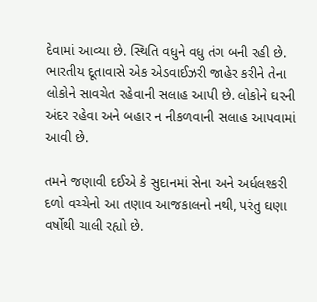દેવામાં આવ્યા છે. સ્થિતિ વધુને વધુ તંગ બની રહી છે. ભારતીય દૂતાવાસે એક એડવાઈઝરી જાહેર કરીને તેના લોકોને સાવચેત રહેવાની સલાહ આપી છે. લોકોને ઘરની અંદર રહેવા અને બહાર ન નીકળવાની સલાહ આપવામાં આવી છે.

તમને જણાવી દઈએ કે સુદાનમાં સેના અને અર્ધલશ્કરી દળો વચ્ચેનો આ તણાવ આજકાલનો નથી, પરંતુ ઘણા વર્ષોથી ચાલી રહ્યો છે.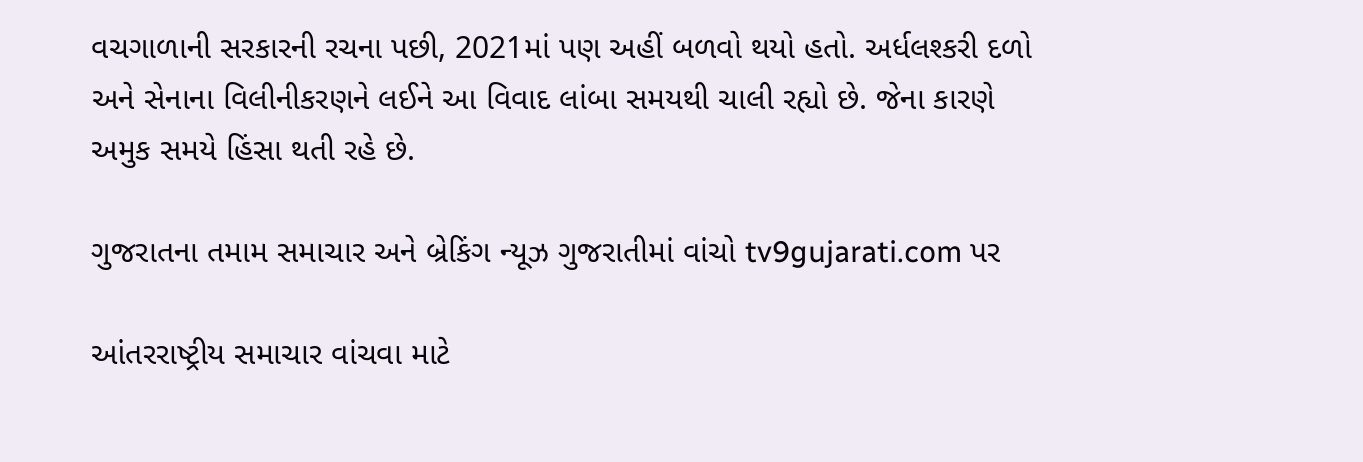વચગાળાની સરકારની રચના પછી, 2021માં પણ અહીં બળવો થયો હતો. અર્ધલશ્કરી દળો અને સેનાના વિલીનીકરણને લઈને આ વિવાદ લાંબા સમયથી ચાલી રહ્યો છે. જેના કારણે અમુક સમયે હિંસા થતી રહે છે.

ગુજરાતના તમામ સમાચાર અને બ્રેકિંગ ન્યૂઝ ગુજરાતીમાં વાંચો tv9gujarati.com પર

આંતરરાષ્ટ્રીય સમાચાર વાંચવા માટે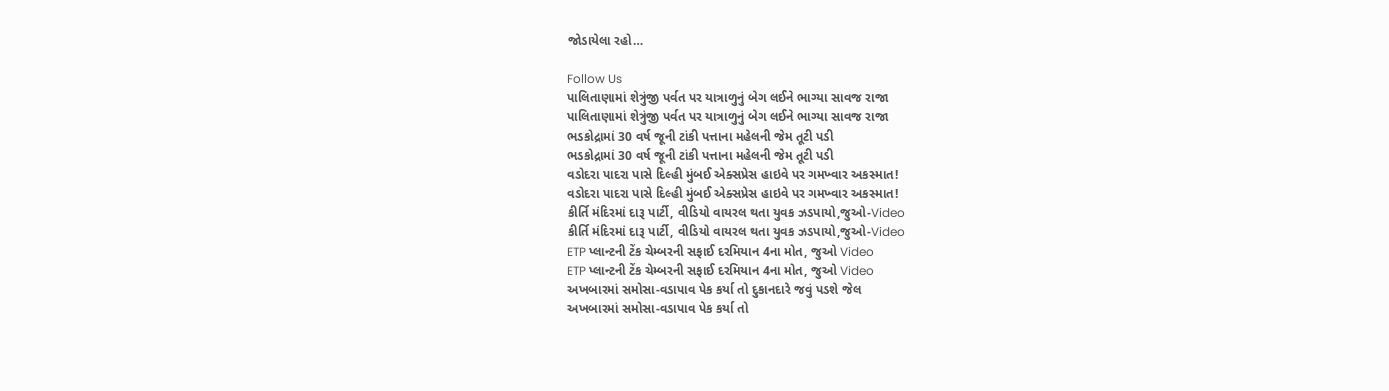જોડાયેલા રહો…

Follow Us
પાલિતાણામાં શેત્રુંજી પર્વત પર યાત્રાળુનું બેગ લઈને ભાગ્યા સાવજ રાજા
પાલિતાણામાં શેત્રુંજી પર્વત પર યાત્રાળુનું બેગ લઈને ભાગ્યા સાવજ રાજા
ભડકોદ્રામાં 30 વર્ષ જૂની ટાંકી પત્તાના મહેલની જેમ તૂટી પડી
ભડકોદ્રામાં 30 વર્ષ જૂની ટાંકી પત્તાના મહેલની જેમ તૂટી પડી
વડોદરા પાદરા પાસે દિલ્હી મુંબઈ એક્સપ્રેસ હાઇવે પર ગમખ્વાર અકસ્માત!
વડોદરા પાદરા પાસે દિલ્હી મુંબઈ એક્સપ્રેસ હાઇવે પર ગમખ્વાર અકસ્માત!
કીર્તિ મંદિરમાં દારૂ પાર્ટી, વીડિયો વાયરલ થતા યુવક ઝડપાયો,જુઓ-Video
કીર્તિ મંદિરમાં દારૂ પાર્ટી, વીડિયો વાયરલ થતા યુવક ઝડપાયો,જુઓ-Video
ETP પ્લાન્ટની ટેંક ચેમ્બરની સફાઈ દરમિયાન 4ના મોત, જુઓ Video
ETP પ્લાન્ટની ટેંક ચેમ્બરની સફાઈ દરમિયાન 4ના મોત, જુઓ Video
અખબારમાં સમોસા-વડાપાવ પેક કર્યા તો દુકાનદારે જવું પડશે જેલ
અખબારમાં સમોસા-વડાપાવ પેક કર્યા તો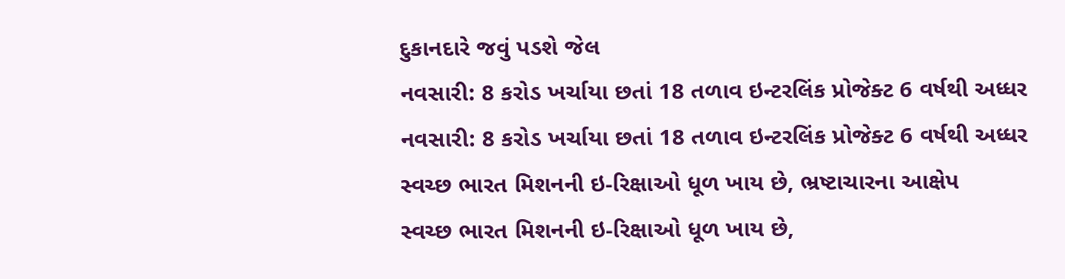દુકાનદારે જવું પડશે જેલ
નવસારી: 8 કરોડ ખર્ચાયા છતાં 18 તળાવ ઇન્ટરલિંક પ્રોજેક્ટ 6 વર્ષથી અધ્ધર
નવસારી: 8 કરોડ ખર્ચાયા છતાં 18 તળાવ ઇન્ટરલિંક પ્રોજેક્ટ 6 વર્ષથી અધ્ધર
સ્વચ્છ ભારત મિશનની ઇ-રિક્ષાઓ ધૂળ ખાય છે, ભ્રષ્ટાચારના આક્ષેપ
સ્વચ્છ ભારત મિશનની ઇ-રિક્ષાઓ ધૂળ ખાય છે,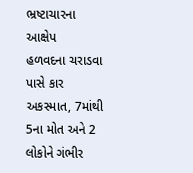ભ્રષ્ટાચારના આક્ષેપ
હળવદના ચરાડવા પાસે કાર અકસ્માત, 7માંથી 5ના મોત અને 2 લોકોને ગંભીર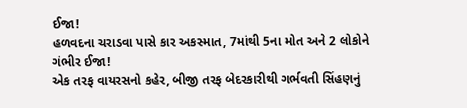ઈજા!
હળવદના ચરાડવા પાસે કાર અકસ્માત, 7માંથી 5ના મોત અને 2 લોકોને ગંભીર ઈજા!
એક તરફ વાયરસનો કહેર, બીજી તરફ બેદરકારીથી ગર્ભવતી સિંહણનું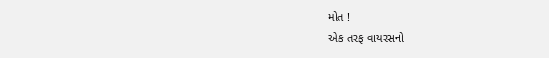મોત !
એક તરફ વાયરસનો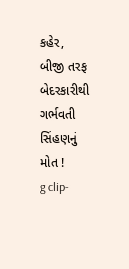કહેર, બીજી તરફ બેદરકારીથી ગર્ભવતી સિંહણનું મોત !
g clip-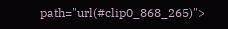path="url(#clip0_868_265)">